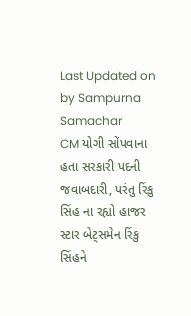Last Updated on by Sampurna Samachar
CM યોગી સોંપવાના હતા સરકારી પદની જવાબદારી, પરંતુ રિંકુ સિંહ ના રહ્યો હાજર
સ્ટાર બેટ્સમેન રિંકુ સિંહને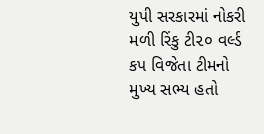યુપી સરકારમાં નોકરી મળી રિંકુ ટી૨૦ વર્લ્ડ કપ વિજેતા ટીમનો મુખ્ય સભ્ય હતો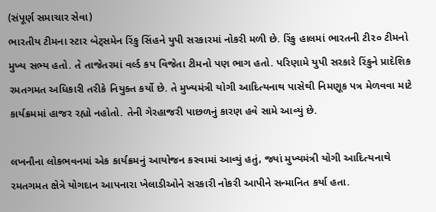(સંપૂર્ણ સમાચાર સેવા)
ભારતીય ટીમના સ્ટાર બેટ્સમેન રિંકુ સિંહને યુપી સરકારમાં નોકરી મળી છે. રિંકુ હાલમાં ભારતની ટી૨૦ ટીમનો મુખ્ય સભ્ય હતો. તે તાજેતરમાં વર્લ્ડ કપ વિજેતા ટીમનો પણ ભાગ હતો. પરિણામે યુપી સરકારે રિંકુને પ્રાદેશિક રમતગમત અધિકારી તરીકે નિયુક્ત કર્યો છે. તે મુખ્યમંત્રી યોગી આદિત્યનાથ પાસેથી નિમણૂક પત્ર મેળવવા માટે કાર્યક્રમમાં હાજર રહ્યો નહોતો. તેની ગેરહાજરી પાછળનું કારણ હવે સામે આવ્યું છે.

લખનૌના લોકભવનમાં એક કાર્યક્રમનું આયોજન કરવામાં આવ્યું હતું, જ્યાં મુખ્યમંત્રી યોગી આદિત્યનાથે રમતગમત ક્ષેત્રે યોગદાન આપનારા ખેલાડીઓને સરકારી નોકરી આપીને સન્માનિત કર્યા હતા.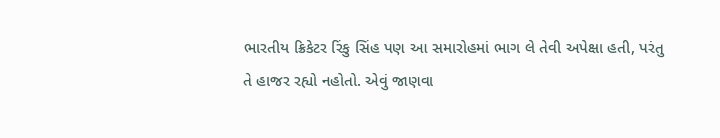ભારતીય ક્રિકેટર રિંકુ સિંહ પણ આ સમારોહમાં ભાગ લે તેવી અપેક્ષા હતી, પરંતુ તે હાજર રહ્યો નહોતો. એવું જાણવા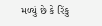મળ્યું છે કે રિંકુ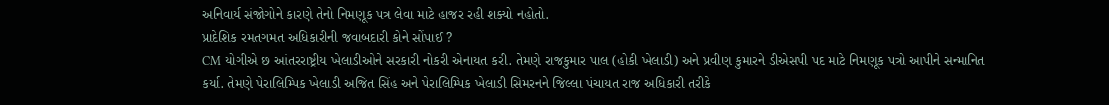અનિવાર્ય સંજોગોને કારણે તેનો નિમણૂક પત્ર લેવા માટે હાજર રહી શક્યો નહોતો.
પ્રાદેશિક રમતગમત અધિકારીની જવાબદારી કોને સોંપાઈ ?
CM યોગીએ છ આંતરરાષ્ટ્રીય ખેલાડીઓને સરકારી નોકરી એનાયત કરી. તેમણે રાજકુમાર પાલ (હોકી ખેલાડી) અને પ્રવીણ કુમારને ડીએસપી પદ માટે નિમણૂક પત્રો આપીને સન્માનિત કર્યા. તેમણે પેરાલિમ્પિક ખેલાડી અજિત સિંહ અને પેરાલિમ્પિક ખેલાડી સિમરનને જિલ્લા પંચાયત રાજ અધિકારી તરીકે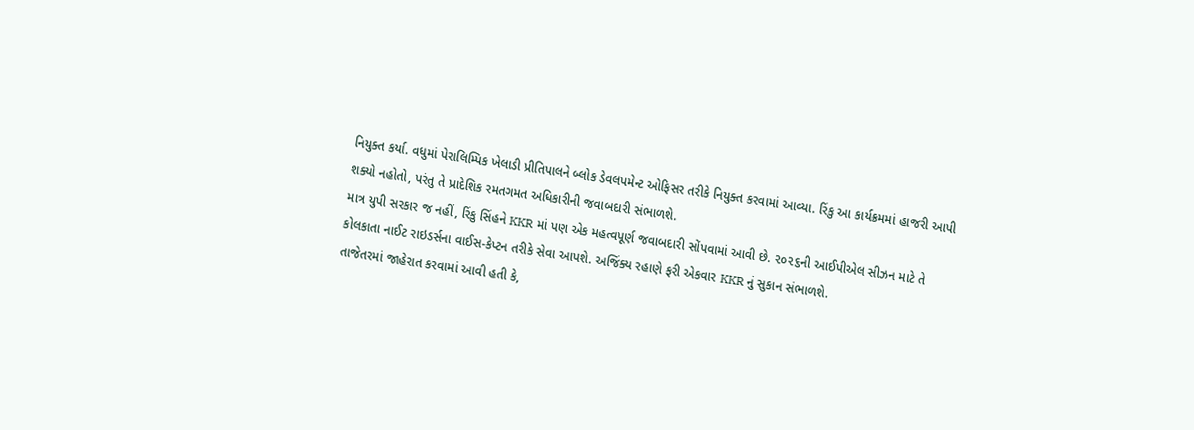નિયુક્ત કર્યા. વધુમાં પેરાલિમ્પિક ખેલાડી પ્રીતિપાલને બ્લોક ડેવલપમેન્ટ ઓફિસર તરીકે નિયુક્ત કરવામાં આવ્યા. રિંકુ આ કાર્યક્રમમાં હાજરી આપી શક્યો નહોતો, પરંતુ તે પ્રાદેશિક રમતગમત અધિકારીની જવાબદારી સંભાળશે.
માત્ર યુપી સરકાર જ નહીં, રિંકુ સિંહને KKR માં પણ એક મહત્વપૂર્ણ જવાબદારી સોંપવામાં આવી છે. ૨૦૨૬ની આઈપીએલ સીઝન માટે તે કોલકાતા નાઈટ રાઇડર્સના વાઈસ-કેપ્ટન તરીકે સેવા આપશે. અજિંક્ય રહાણે ફરી એકવાર KKR નું સુકાન સંભાળશે.
તાજેતરમાં જાહેરાત કરવામાં આવી હતી કે,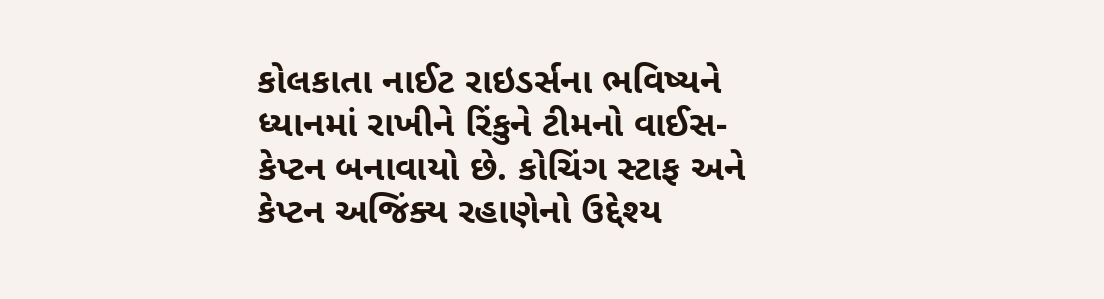કોલકાતા નાઈટ રાઇડર્સના ભવિષ્યને ધ્યાનમાં રાખીને રિંકુને ટીમનો વાઈસ-કેપ્ટન બનાવાયો છે. કોચિંગ સ્ટાફ અને કેપ્ટન અજિંક્ય રહાણેનો ઉદ્દેશ્ય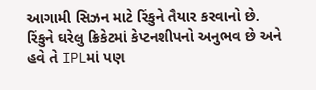આગામી સિઝન માટે રિંકુને તૈયાર કરવાનો છે. રિંકુને ઘરેલુ ક્રિકેટમાં કેપ્ટનશીપનો અનુભવ છે અને હવે તે IPLમાં પણ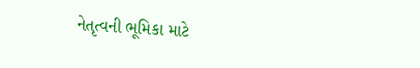નેતૃત્વની ભૂમિકા માટે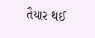તૈયાર થઈ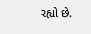રહ્યો છે.